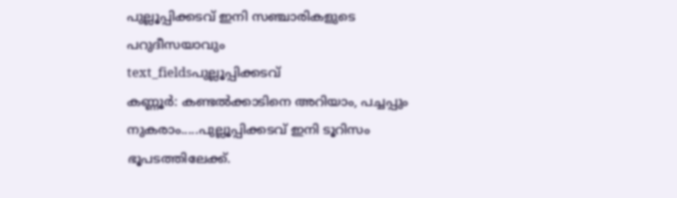പുല്ലൂപ്പിക്കടവ് ഇനി സഞ്ചാരികളുടെ പറുദീസയാവും
text_fieldsപുല്ലൂപ്പിക്കടവ്
കണ്ണൂർ: കണ്ടൽക്കാടിനെ അറിയാം, പച്ചപ്പും നുകരാം.....പുല്ലൂപ്പിക്കടവ് ഇനി ടൂറിസം ഭൂപടത്തിലേക്ക്.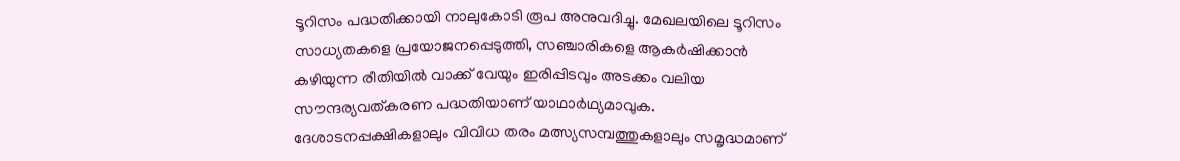ടൂറിസം പദ്ധതിക്കായി നാലുകോടി രൂപ അനുവദിച്ചു. മേഖലയിലെ ടൂറിസം സാധ്യതകളെ പ്രയോജനപ്പെടുത്തി, സഞ്ചാരികളെ ആകർഷിക്കാൻ കഴിയുന്ന രീതിയിൽ വാക്ക് വേയും ഇരിപ്പിടവും അടക്കം വലിയ സൗന്ദര്യവത്കരണ പദ്ധതിയാണ് യാഥാർഥ്യമാവുക.
ദേശാടനപ്പക്ഷികളാലും വിവിധ തരം മത്സ്യസമ്പത്തുകളാലും സമൃദ്ധമാണ്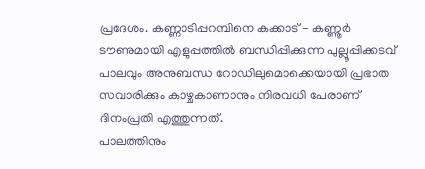പ്രദേശം. കണ്ണാടിപ്പറമ്പിനെ കക്കാട് - കണ്ണൂർ ടൗണുമായി എളുപ്പത്തിൽ ബന്ധിപ്പിക്കുന്ന പുല്ലൂപ്പിക്കടവ് പാലവും അനുബന്ധ റോഡിലുമൊക്കെയായി പ്രഭാത സവാരിക്കും കാഴ്ചകാണാനും നിരവധി പേരാണ് ദിനംപ്രതി എത്തുന്നത്.
പാലത്തിനും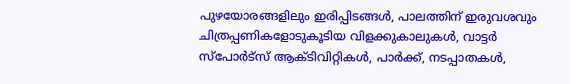പുഴയോരങ്ങളിലും ഇരിപ്പിടങ്ങൾ, പാലത്തിന് ഇരുവശവും ചിത്രപ്പണികളോടുകൂടിയ വിളക്കുകാലുകൾ, വാട്ടർ സ്പോർട്സ് ആക്ടിവിറ്റികൾ, പാർക്ക്, നടപ്പാതകൾ,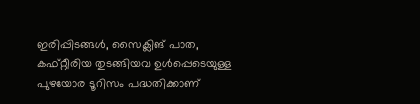ഇരിപ്പിടങ്ങൾ, സൈക്ലിങ് പാത, കഫ്റ്റീരിയ തുടങ്ങിയവ ഉൾപ്പെടെയുള്ള പുഴയോര ടൂറിസം പദ്ധതിക്കാണ്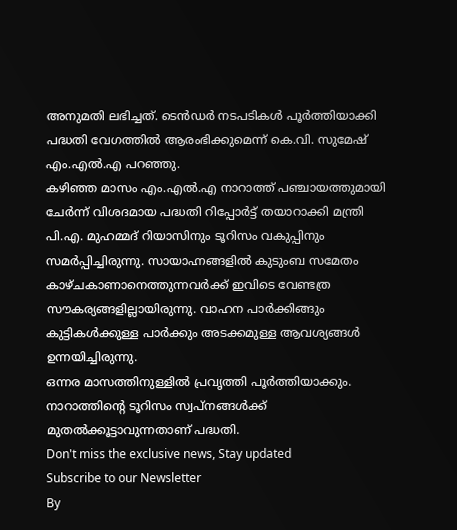അനുമതി ലഭിച്ചത്. ടെൻഡർ നടപടികൾ പൂർത്തിയാക്കി പദ്ധതി വേഗത്തിൽ ആരംഭിക്കുമെന്ന് കെ.വി. സുമേഷ് എം.എൽ.എ പറഞ്ഞു.
കഴിഞ്ഞ മാസം എം.എൽ.എ നാറാത്ത് പഞ്ചായത്തുമായി ചേർന്ന് വിശദമായ പദ്ധതി റിപ്പോർട്ട് തയാറാക്കി മന്ത്രി പി.എ. മുഹമ്മദ് റിയാസിനും ടൂറിസം വകുപ്പിനും സമർപ്പിച്ചിരുന്നു. സായാഹ്നങ്ങളിൽ കുടുംബ സമേതം കാഴ്ചകാണാനെത്തുന്നവർക്ക് ഇവിടെ വേണ്ടത്ര സൗകര്യങ്ങളില്ലായിരുന്നു. വാഹന പാർക്കിങ്ങും കുട്ടികൾക്കുള്ള പാർക്കും അടക്കമുള്ള ആവശ്യങ്ങൾ ഉന്നയിച്ചിരുന്നു.
ഒന്നര മാസത്തിനുള്ളിൽ പ്രവൃത്തി പൂർത്തിയാക്കും. നാറാത്തിന്റെ ടൂറിസം സ്വപ്നങ്ങൾക്ക് മുതൽക്കൂട്ടാവുന്നതാണ് പദ്ധതി.
Don't miss the exclusive news, Stay updated
Subscribe to our Newsletter
By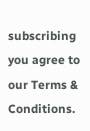subscribing you agree to our Terms & Conditions.